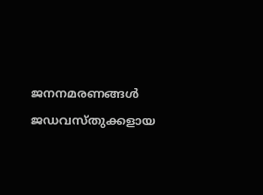ജനനമരണങ്ങൾ
ജഡവസ്തുക്കളായ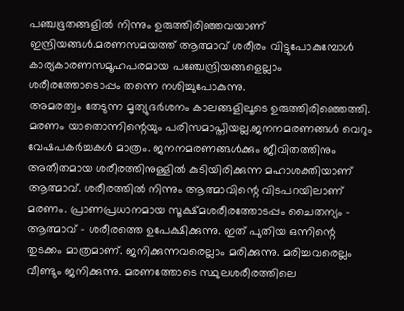പഞ്ചഭൂതങ്ങളിൽ നിന്നും ഉരുത്തിരിഞ്ഞവയാണ് ഇന്ദ്രിയങ്ങൾ.മരണസമയത്ത് ആത്മാവ് ശരീരം വിട്ടുപോകുമ്പോൾ കാര്യകാരണസമൂഹപരമായ പഞ്ചേന്ദ്രിയങ്ങളെല്ലാം ശരീരത്തോടൊപ്പം തന്നെ നശിച്ചുപോകുന്നു.
അമരത്വം തേടുന്ന മൃത്യുദർശനം കാലങ്ങളിലൂടെ ഉരുത്തിരിഞ്ഞെത്തി. മരണം യാതൊന്നിന്റെയും പരിസമാപ്തിയല്ല.ജനനമരണങ്ങൾ വെറും വേഷപകർച്ചകൾ മാത്രം. ജനനമരണങ്ങൾക്കും ജീവിതത്തിനും അതീതമായ ശരീരത്തിനുള്ളിൽ കുടിയിരിക്കുന്ന മഹാശക്തിയാണ് ആത്മാവ്. ശരീരത്തിൽ നിന്നും ആത്മാവിന്റെ വിടപറയിലാണ് മരണം. പ്രാണപ്രധാനമായ സൂക്ഷ്മശരീരത്തോടപ്പം ചൈതന്യം – ആത്മാവ് – ശരീരത്തെ ഉപേക്ഷിക്കുന്നു. ഇത് പുതിയ ഒന്നിന്റെ തുടക്കം മാത്രമാണ്. ജനിക്കുന്നവരെല്ലാം മരിക്കുന്നു. മരിച്ചവരെല്ലം വീണ്ടും ജനിക്കുന്നു. മരണത്തോടെ സ്ഥുലശരീരത്തിലെ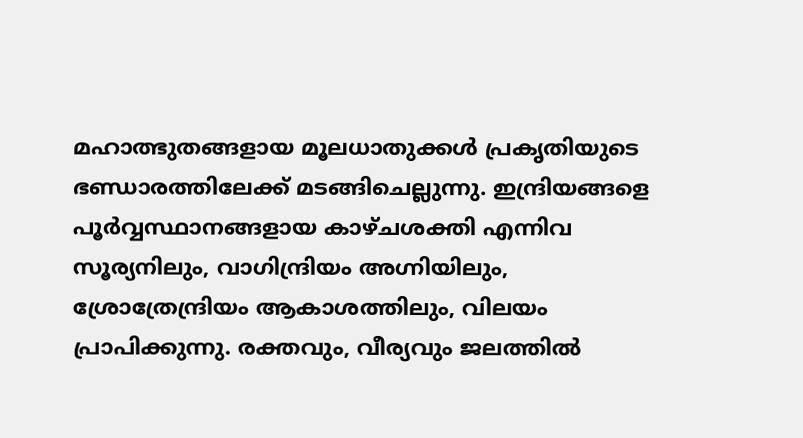മഹാത്ഭുതങ്ങളായ മൂലധാതുക്കൾ പ്രകൃതിയുടെ ഭണ്ഡാരത്തിലേക്ക് മടങ്ങിചെല്ലുന്നു. ഇന്ദ്രിയങ്ങളെ പൂർവ്വസ്ഥാനങ്ങളായ കാഴ്ചശക്തി എന്നിവ സൂര്യനിലും, വാഗിന്ദ്രിയം അഗ്നിയിലും, ശ്രോത്രേന്ദ്രിയം ആകാശത്തിലും, വിലയം പ്രാപിക്കുന്നു. രക്തവും, വീര്യവും ജലത്തിൽ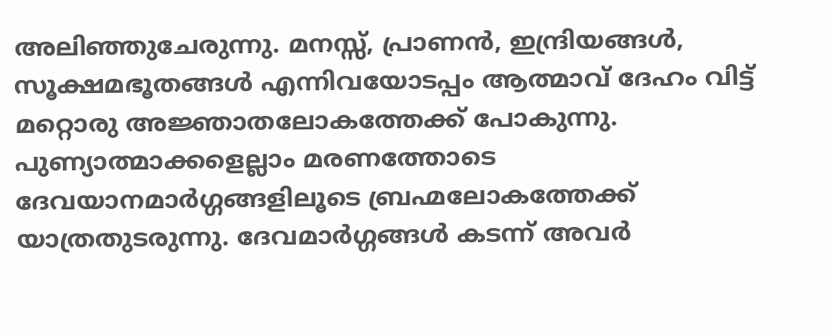അലിഞ്ഞുചേരുന്നു. മനസ്സ്, പ്രാണൻ, ഇന്ദ്രിയങ്ങൾ, സൂക്ഷമഭൂതങ്ങൾ എന്നിവയോടപ്പം ആത്മാവ് ദേഹം വിട്ട് മറ്റൊരു അജ്ഞാതലോകത്തേക്ക് പോകുന്നു.
പുണ്യാത്മാക്കളെല്ലാം മരണത്തോടെ ദേവയാനമാർഗ്ഗങ്ങളിലൂടെ ബ്രഹ്മലോകത്തേക്ക് യാത്രതുടരുന്നു. ദേവമാർഗ്ഗങ്ങൾ കടന്ന് അവർ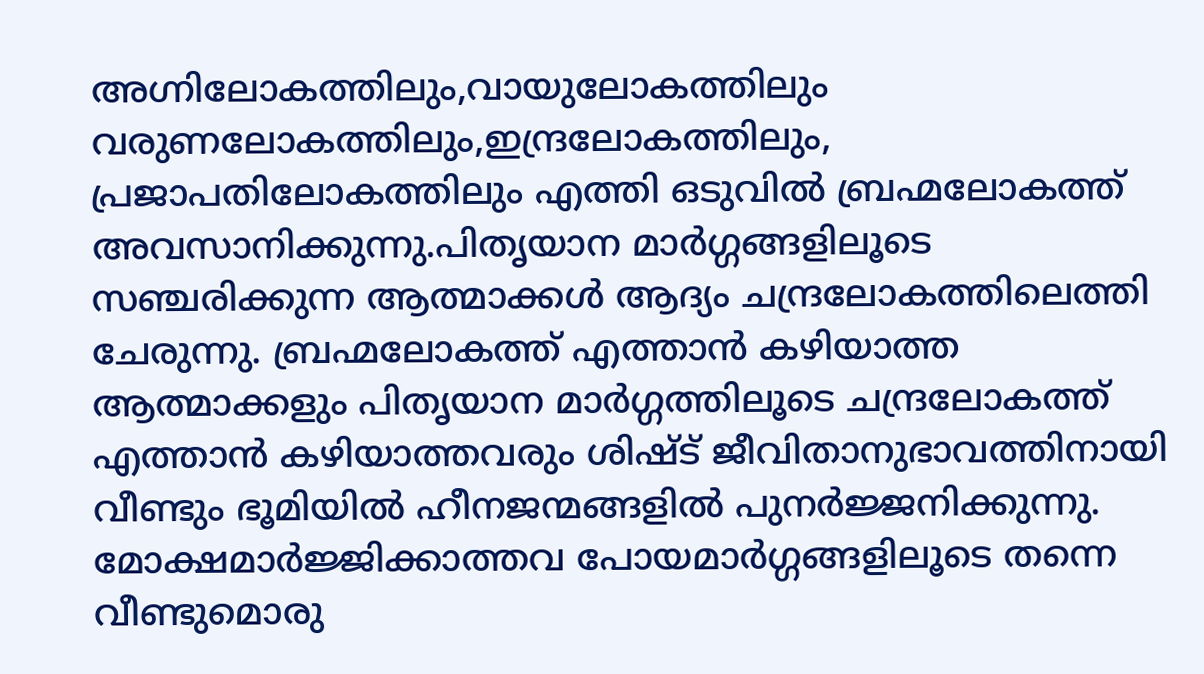അഗ്നിലോകത്തിലും,വായുലോകത്തിലും വരുണലോകത്തിലും,ഇന്ദ്രലോകത്തിലും, പ്രജാപതിലോകത്തിലും എത്തി ഒടുവിൽ ബ്രഹ്മലോകത്ത് അവസാനിക്കുന്നു.പിതൃയാന മാർഗ്ഗങ്ങളിലൂടെ സഞ്ചരിക്കുന്ന ആത്മാക്കൾ ആദ്യം ചന്ദ്രലോകത്തിലെത്തി ചേരുന്നു. ബ്രഹ്മലോകത്ത് എത്താൻ കഴിയാത്ത ആത്മാക്കളും പിതൃയാന മാർഗ്ഗത്തിലൂടെ ചന്ദ്രലോകത്ത് എത്താൻ കഴിയാത്തവരും ശിഷ്ട് ജീവിതാനുഭാവത്തിനായി വീണ്ടും ഭൂമിയിൽ ഹീനജന്മങ്ങളിൽ പുനർജ്ജനിക്കുന്നു. മോക്ഷമാർജ്ജിക്കാത്തവ പോയമാർഗ്ഗങ്ങളിലൂടെ തന്നെ വീണ്ടുമൊരു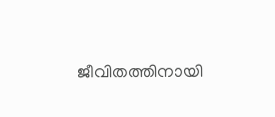ജീവിതത്തിനായി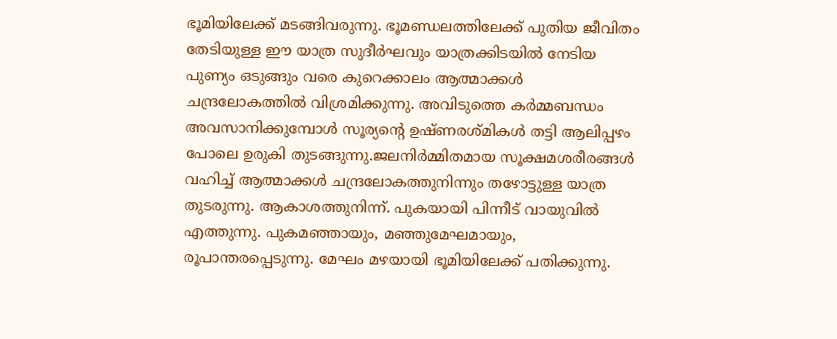ഭൂമിയിലേക്ക് മടങ്ങിവരുന്നു. ഭൂമണ്ഡലത്തിലേക്ക് പുതിയ ജീവിതം തേടിയുള്ള ഈ യാത്ര സുദീർഘവും യാത്രക്കിടയിൽ നേടിയ പുണ്യം ഒടുങ്ങും വരെ കുറെക്കാലം ആത്മാക്കൾ ചന്ദ്രലോകത്തിൽ വിശ്രമിക്കുന്നു. അവിടുത്തെ കർമ്മബന്ധം അവസാനിക്കുമ്പോൾ സൂര്യന്റെ ഉഷ്ണരശ്മികൾ തട്ടി ആലിപ്പഴം പോലെ ഉരുകി തുടങ്ങുന്നു.ജലനിർമ്മിതമായ സൂക്ഷമശരീരങ്ങൾ വഹിച്ച് ആത്മാക്കൾ ചന്ദ്രലോകത്തുനിന്നും തഴോട്ടുള്ള യാത്ര തുടരുന്നു. ആകാശത്തുനിന്ന്. പുകയായി പിന്നീട് വായുവിൽ എത്തുന്നു. പുകമഞ്ഞായും, മഞ്ഞുമേഘമായും, രൂപാന്തരപ്പെടുന്നു. മേഘം മഴയായി ഭൂമിയിലേക്ക് പതിക്കുന്നു.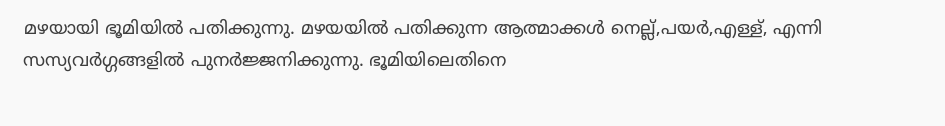മഴയായി ഭൂമിയിൽ പതിക്കുന്നു. മഴയയിൽ പതിക്കുന്ന ആത്മാക്കൾ നെല്ല്,പയർ,എള്ള്, എന്നി സസ്യവർഗ്ഗങ്ങളിൽ പുനർജ്ജനിക്കുന്നു. ഭൂമിയിലെതിനെ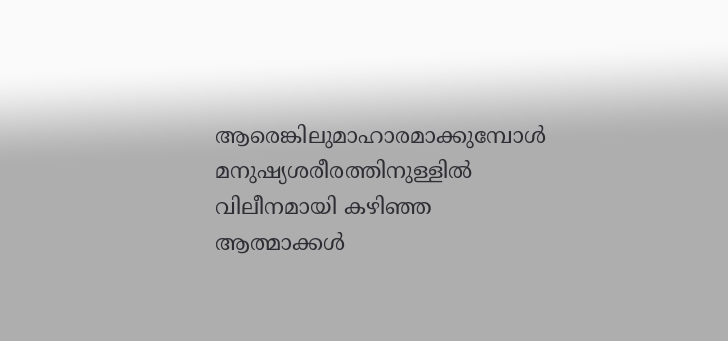ആരെങ്കിലുമാഹാരമാക്കുമ്പോൾ മനുഷ്യശരീരത്തിനുള്ളിൽ വിലീനമായി കഴിഞ്ഞ ആത്മാക്കൾ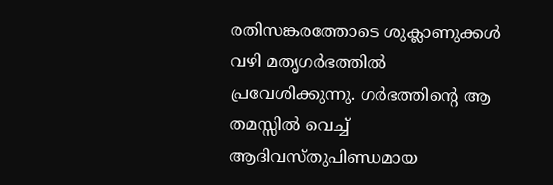രതിസങ്കരത്തോടെ ശുക്ലാണുക്കൾ വഴി മതൃഗർഭത്തിൽ പ്രവേശിക്കുന്നു. ഗർഭത്തിന്റെ ആ തമസ്സിൽ വെച്ച് ആദിവസ്തുപിണ്ഡമായ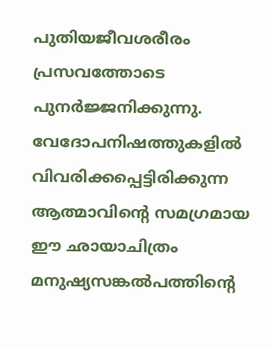പുതിയജീവശരീരം പ്രസവത്തോടെ പുനർജ്ജനിക്കുന്നു.
വേദോപനിഷത്തുകളിൽ വിവരിക്കപ്പെട്ടിരിക്കുന്ന ആത്മാവിന്റെ സമഗ്രമായ ഈ ഛായാചിത്രം മനുഷ്യസങ്കൽപത്തിന്റെ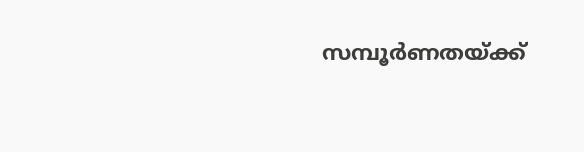സമ്പൂർണതയ്ക്ക്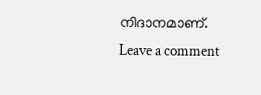നിദാനമാണ്.
Leave a comment